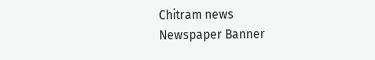Chitram news
Newspaper Banner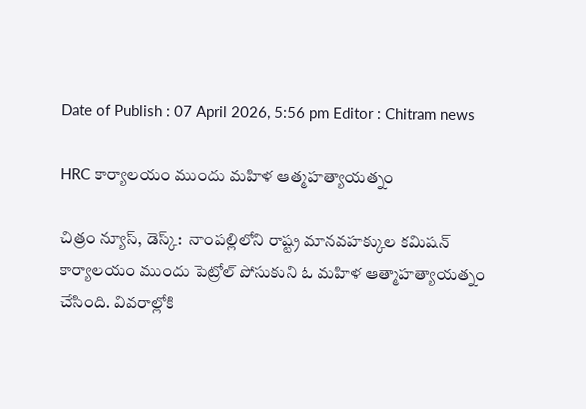Date of Publish : 07 April 2026, 5:56 pm Editor : Chitram news

HRC కార్యాలయం ముందు మహిళ ఆత్మహత్యాయత్నం

చిత్రం న్యూస్, డెస్క్:  నాంపల్లిలోని రాష్ట్ర మానవహక్కుల కమిషన్ కార్యాలయం ముందు పెట్రోల్ పోసుకుని ఓ మహిళ ఆత్మాహత్యాయత్నం చేసింది. వివరాల్లోకి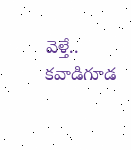వెళ్తే.. కవాడిగూడ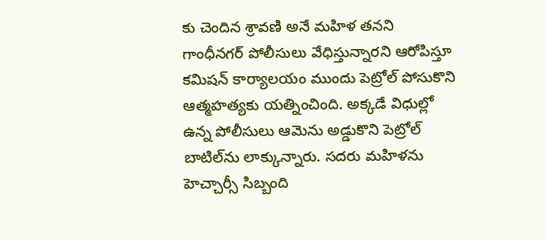కు చెందిన శ్రావణి అనే మహిళ తనని గాంధీనగర్ పోలీసులు వేధిస్తున్నారని ఆరోపిస్తూ కమిషన్ కార్యాలయం ముందు పెట్రోల్ పోసుకొని ఆత్మహత్యకు యత్నించింది. అక్కడే విధుల్లో ఉన్న పోలీసులు ఆమెను అడ్డుకొని పెట్రోల్ బాటిల్‌ను లాక్కున్నారు. సదరు మహిళను హెచ్చార్సీ సిబ్బంది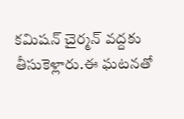కమిషన్ చైర్మన్ వద్దకు తీసుకెళ్లారు.ఈ ఘటనతో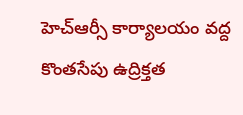హెచ్ఆర్సీ కార్యాలయం వద్ద కొంతసేపు ఉద్రిక్తత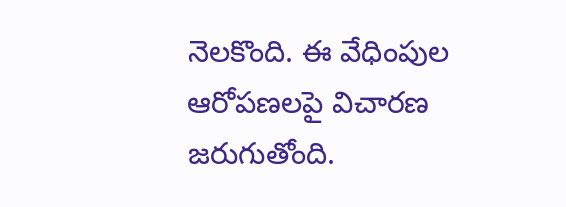నెలకొంది. ఈ వేధింపుల ఆరోపణలపై విచారణ జరుగుతోంది.